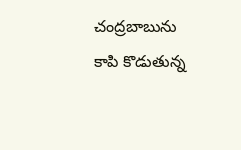చంద్రబాబును కాపి కొడుతున్న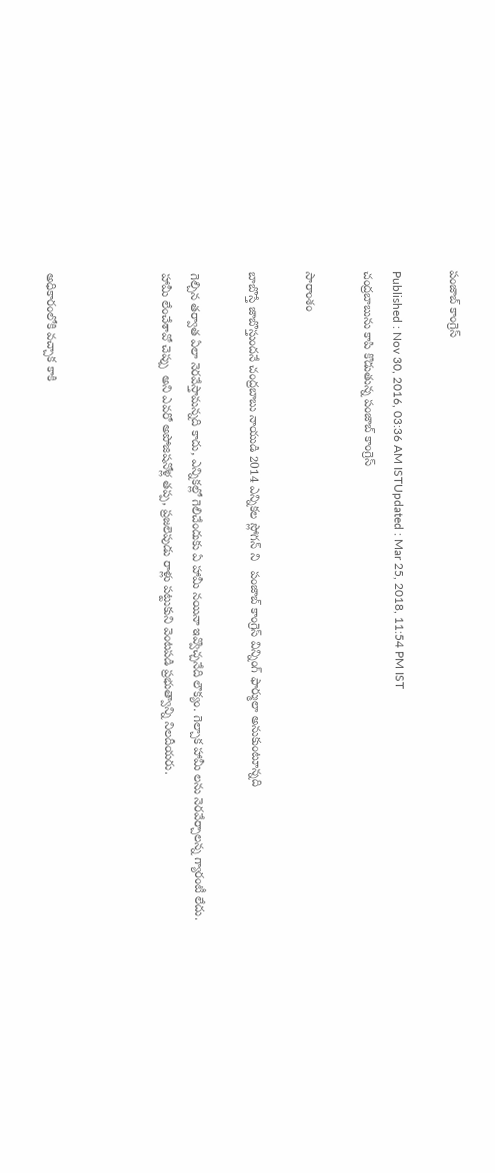పంజాబ్ కాంగ్రెస్

Published : Nov 30, 2016, 03:36 AM ISTUpdated : Mar 25, 2018, 11:54 PM IST
చంద్రబాబును కాపి కొడుతున్న పంజాబ్ కాంగ్రెస్

సారాంశం

బాబొస్తే జాబొస్తుందనే చంద్రబాబు నాయుడి 2014 ఎన్నికల స్లోగన్ ని   పంజాబ్ కాంగ్రెస్ విన్నింగ్ ఫార్ములా అనుకుంటూన్నది

గెల్చిన తర్వాత ఏలా నెరవేస్తామన్నది కాదు, ఎన్నికల్లో గెలిచేందుకు ఏ హామీ నయినా ఇవ్వొచ్చనేది లౌక్యం. గెల్చాక హామీ లను నెరవేర్చాలన్న గ్యారంటీ లేదు.   హామీ లేంచేశావో చెప్పు  అని ఎవరో అపోజిషనోళ్ల తప్ప, ప్రజలెపుడు రాళ్లు పట్టుకుని వెంటపడి ప్రభుత్వాన్ని నిలదీయరు.



అధికారంలోకి వచ్చాక కాకి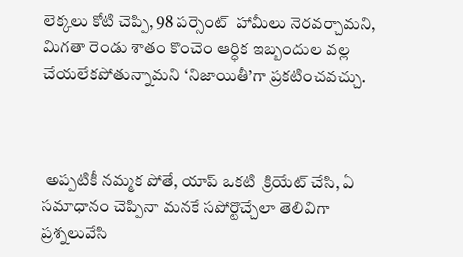లెక్కలు కోటి చెప్పి, 98 పర్సెంట్  హామీలు నెరవర్చామని, మిగతా రెండు శాతం కొంచెం ఆర్ధిక ఇబ్బందుల వల్ల చేయలేకపోతున్నామని ‘నిజాయితీ’గా ప్రకటించవచ్చు.



 అప్పటికీ నమ్మక పోతే, యాప్ ఒకటి  క్రియేట్ చేసి, ఏ సమాధానం చెప్పినా మనకే సపోర్టొచ్చేలా తెలివిగా  ప్రశ్నలువేసి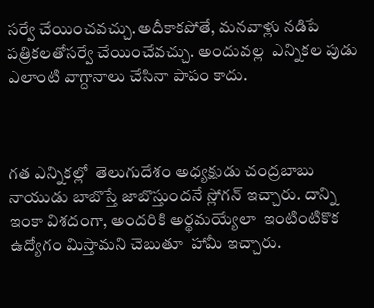సర్వే చేయించవచ్చు.అదీకాకపోతే, మనవాళ్లు నడిపే పత్రికలతోసర్వే చేయించేవచ్చు. అందువల్ల  ఎన్నికల పుడు ఎలాంటి వాగ్దానాలు చేసినా పాపం కాదు.



గత ఎన్నికల్లో  తెలుగుదేశం అధ్యక్షుడు చంద్రబాబు నాయుడు బాబొస్తే జాబొస్తుందనే స్లోగన్ ఇచ్చారు. దాన్ని ఇంకా విశదంగా, అందరికి అర్థమయ్యేలా  ఇంటింటికొక ఉద్యోగం మిస్తామని చెబుతూ  హామీ ఇచ్చారు.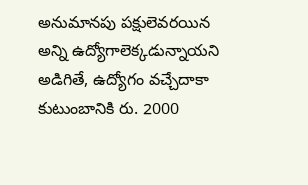అనుమానపు పక్షులెవరయిన అన్ని ఉద్యోగాలెక్కడున్నాయని అడిగితే, ఉద్యోగం వచ్చేదాకా కుటుంబానికి రు. 2000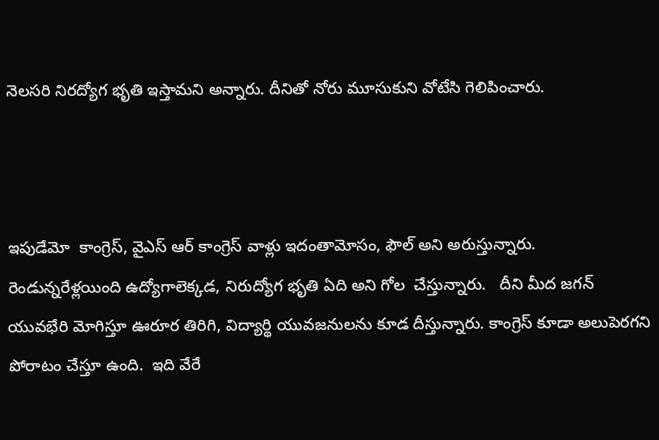నెలసరి నిరద్యోగ భృతి ఇస్తామని అన్నారు. దీనితో నోరు మూసుకుని వోటేసి గెలిపించారు.



ఇపుడేమో  కాంగ్రెస్, వైఎస్ ఆర్ కాంగ్రెస్ వాళ్లు ఇదంతామోసం, ఫౌల్ అని అరుస్తున్నారు. రెండున్నరేళ్లయింది ఉద్యోగాలెక్కడ, నిరుద్యోగ భృతి ఏది అని గోల  చేస్తున్నారు.   దీని మీద జగన్ యువభేరి మోగిస్తూ ఊరూర తిరిగి, విద్యార్థి యువజనులను కూడ దీస్తున్నారు. కాంగ్రెస్ కూడా అలుపెరగని  పోరాటం చేస్తూ ఉంది.  ఇది వేరే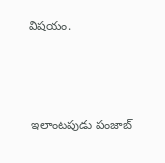విషయం.



 ఇలాంటపుడు పంజాబ్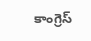కాంగ్రెస్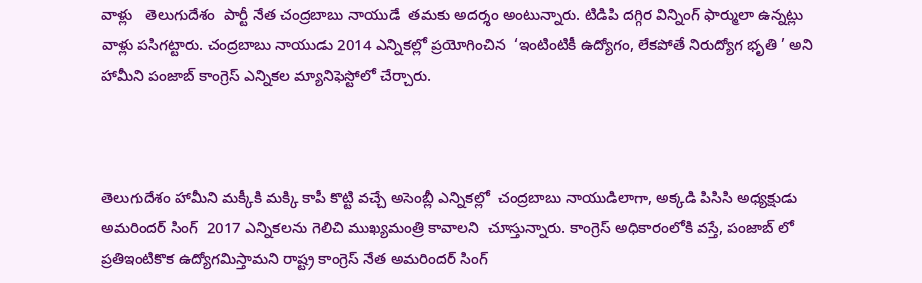వాళ్లు   తెలుగుదేశం  పార్టీ నేత చంద్రబాబు నాయుడే  తమకు అదర్శం అంటున్నారు. టిడిపి దగ్గిర విన్నింగ్ ఫార్ములా ఉన్నట్లు వాళ్లు పసిగట్టారు. చంద్రబాబు నాయుడు 2014 ఎన్నికల్లో ప్రయోగించిన  ‘ఇంటింటికీ ఉద్యోగం, లేకపోతే నిరుద్యోగ భృతి ’ అని హామీని పంజాబ్ కాంగ్రెస్ ఎన్నికల మ్యానిఫెస్టోలో చేర్చారు.



తెలుగుదేశం హామీని మక్కీకి మక్కి కాపీ కొట్టి వచ్చే అసెంబ్లీ ఎన్నికల్లో  చంద్రబాబు నాయుడిలాగా, అక్కడి పిసిసి అధ్యక్షుడు అమరిందర్ సింగ్  2017 ఎన్నికలను గెలిచి ముఖ్యమంత్రి కావాలని  చూస్తున్నారు. కాంగ్రెస్ అధికారంలోకి వస్తే, పంజాబ్ లో ప్రతిఇంటికొక ఉద్యోగమిస్తామని రాష్ట్ర కాంగ్రెస్ నేత అమరిందర్ సింగ్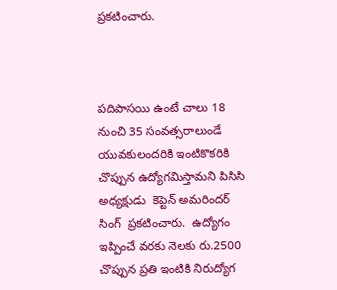ప్రకటించారు.



పదిపాసయి ఉంటే చాలు 18 నుంచి 35 సంవత్సరాలుండే యువకులందరికి ఇంటికొకరికి చొప్పున ఉద్యోగమిస్తామని పిసిసి అధ్యక్షుడు  కెప్టెన్ అమరిందర్ సింగ్  ప్రకటించారు.  ఉద్యోగం ఇప్పించే వరకు నెలకు రు.2500 చొప్పున ప్రతి ఇంటికి నిరుద్యోగ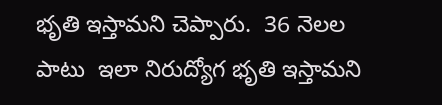భృతి ఇస్తామని చెప్పారు.  36 నెలల పాటు  ఇలా నిరుద్యోగ భృతి ఇస్తామని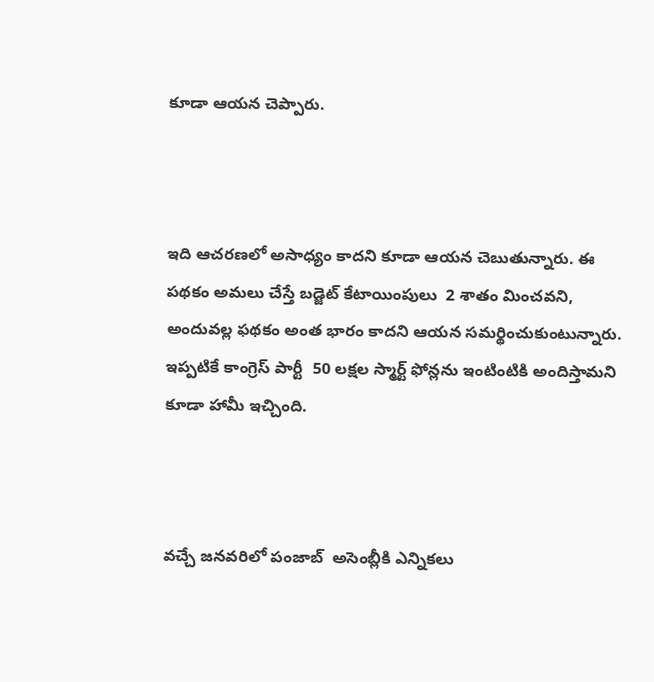కూడా ఆయన చెప్పారు.



ఇది ఆచరణలో అసాధ్యం కాదని కూడా ఆయన చెబుతున్నారు. ఈ పథకం అమలు చేస్తే బడ్జెట్ కేటాయింపులు  2 శాతం మించవని, అందువల్ల ఫథకం అంత భారం కాదని ఆయన సమర్థించుకుంటున్నారు. ఇప్పటికే కాంగ్రెస్ పార్టీ  50 లక్షల స్మార్ట్ ఫోన్లను ఇంటింటికి అందిస్తామని కూడా హామీ ఇచ్చింది.



వచ్చే జనవరిలో పంజాబ్  అసెంబ్లీకి ఎన్నికలు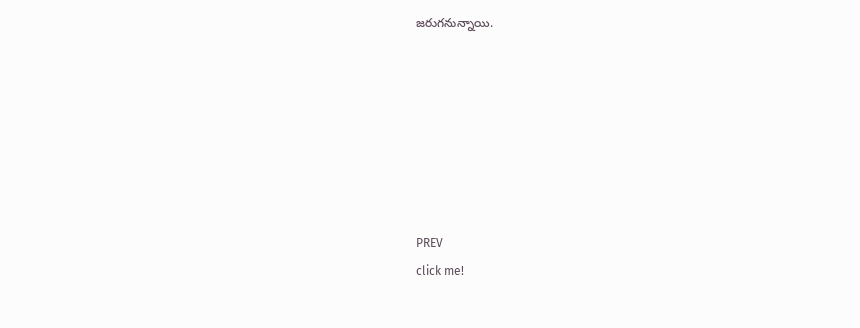జరుగనున్నాయి.







PREV
click me!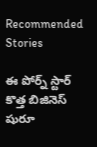Recommended Stories

ఈ పోర్న్ స్టార్ కొత్త బిజినెస్ షురూ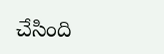చేసింది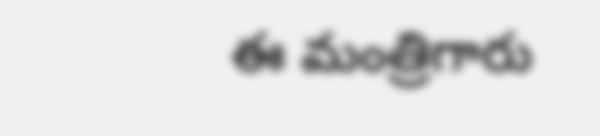ఈ మంత్రిగారు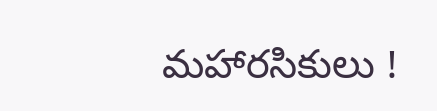మహారసికులు !